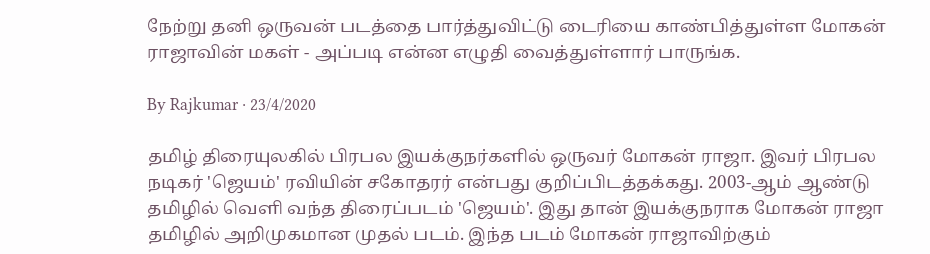நேற்று தனி ஒருவன் படத்தை பார்த்துவிட்டு டைரியை காண்பித்துள்ள மோகன் ராஜாவின் மகள் - அப்படி என்ன எழுதி வைத்துள்ளார் பாருங்க.

By Rajkumar · 23/4/2020

தமிழ் திரையுலகில் பிரபல இயக்குநர்களில் ஒருவர் மோகன் ராஜா. இவர் பிரபல நடிகர் 'ஜெயம்' ரவியின் சகோதரர் என்பது குறிப்பிடத்தக்கது. 2003-ஆம் ஆண்டு தமிழில் வெளி வந்த திரைப்படம் 'ஜெயம்'. இது தான் இயக்குநராக மோகன் ராஜா தமிழில் அறிமுகமான முதல் படம். இந்த படம் மோகன் ராஜாவிற்கும்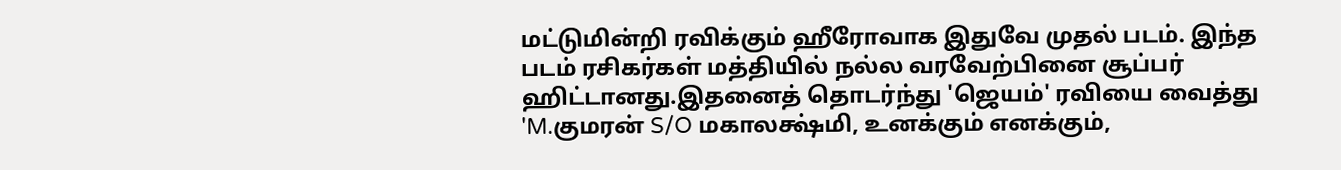மட்டுமின்றி ரவிக்கும் ஹீரோவாக இதுவே முதல் படம். இந்த படம் ரசிகர்கள் மத்தியில் நல்ல வரவேற்பினை சூப்பர் ஹிட்டானது.இதனைத் தொடர்ந்து 'ஜெயம்' ரவியை வைத்து 'M.குமரன் S/O மகாலக்ஷ்மி, உனக்கும் எனக்கும்,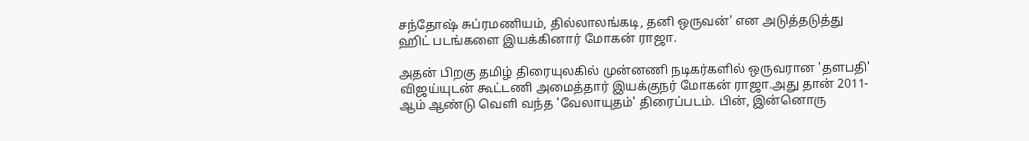சந்தோஷ் சுப்ரமணியம், தில்லாலங்கடி, தனி ஒருவன்' என அடுத்தடுத்து ஹிட் படங்களை இயக்கினார் மோகன் ராஜா.

அதன் பிறகு தமிழ் திரையுலகில் முன்னணி நடிகர்களில் ஒருவரான 'தளபதி' விஜய்யுடன் கூட்டணி அமைத்தார் இயக்குநர் மோகன் ராஜா.அது தான் 2011-ஆம் ஆண்டு வெளி வந்த 'வேலாயுதம்' திரைப்படம். பின், இன்னொரு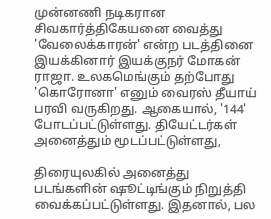முன்னணி நடிகரான சிவகார்த்திகேயனை வைத்து 'வேலைக்காரன்' என்ற படத்தினை இயக்கினார் இயக்குநர் மோகன் ராஜா. உலகமெங்கும் தற்போது 'கொரோனா' எனும் வைரஸ் தீயாய் பரவி வருகிறது. ஆகையால், '144' போடப்பட்டுள்ளது. தியேட்டர்கள் அனைத்தும் மூடப்பட்டுள்ளது,

திரையுலகில் அனைத்து படங்களின் ஷூட்டிங்கும் நிறுத்தி வைக்கப்பட்டுள்ளது. இதனால், பல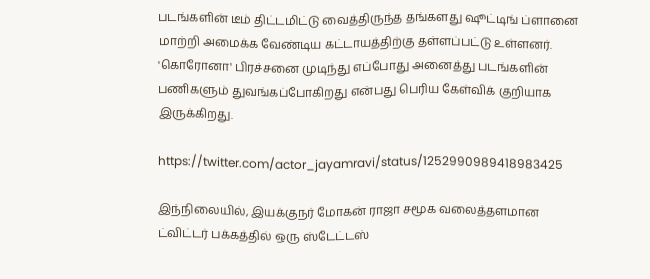படங்களின் டீம் திட்டமிட்டு வைத்திருந்த தங்களது ஷூட்டிங் ப்ளானை மாற்றி அமைக்க வேண்டிய கட்டாயத்திற்கு தள்ளப்பட்டு உள்ளனர். 'கொரோனா' பிரச்சனை முடிந்து எப்போது அனைத்து படங்களின் பணிகளும் துவங்கப்போகிறது என்பது பெரிய கேள்விக் குறியாக இருக்கிறது.

https://twitter.com/actor_jayamravi/status/1252990989418983425

இந்நிலையில், இயக்குநர் மோகன் ராஜா சமூக வலைத்தளமான ட்விட்டர் பக்கத்தில் ஒரு ஸ்டேட்டஸ்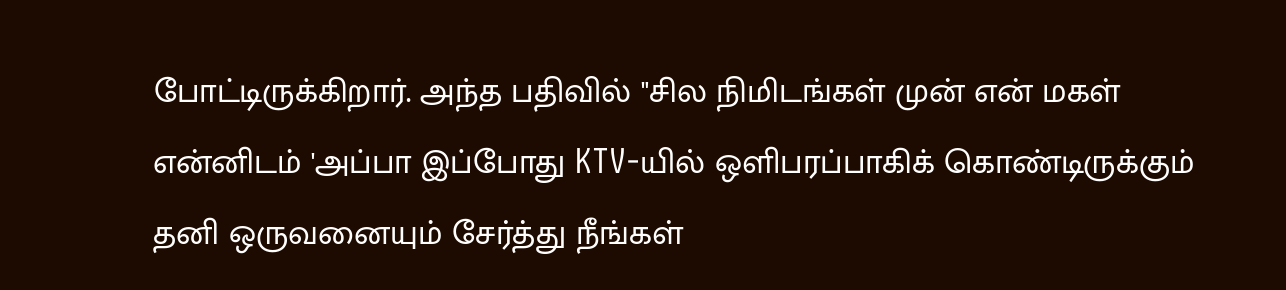போட்டிருக்கிறார். அந்த பதிவில் "சில நிமிடங்கள் முன் என் மகள் என்னிடம் 'அப்பா இப்போது KTV-யில் ஒளிபரப்பாகிக் கொண்டிருக்கும் தனி ஒருவனையும் சேர்த்து நீங்கள்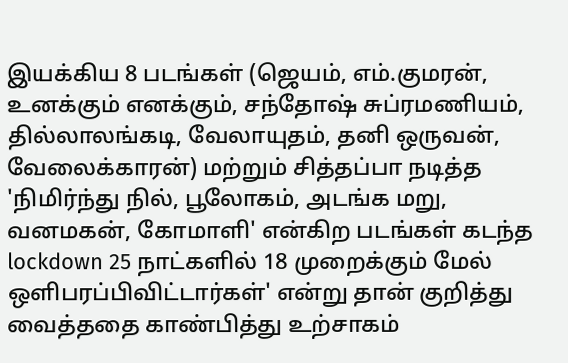இயக்கிய 8 படங்கள் (ஜெயம், எம்.குமரன், உனக்கும் எனக்கும், சந்தோஷ் சுப்ரமணியம், தில்லாலங்கடி, வேலாயுதம், தனி ஒருவன், வேலைக்காரன்) மற்றும் சித்தப்பா நடித்த 'நிமிர்ந்து நில், பூலோகம், அடங்க மறு, வனமகன், கோமாளி' என்கிற படங்கள் கடந்த lockdown 25 நாட்களில் 18 முறைக்கும் மேல் ஒளிபரப்பிவிட்டார்கள்' என்று தான் குறித்து வைத்ததை காண்பித்து உற்சாகம்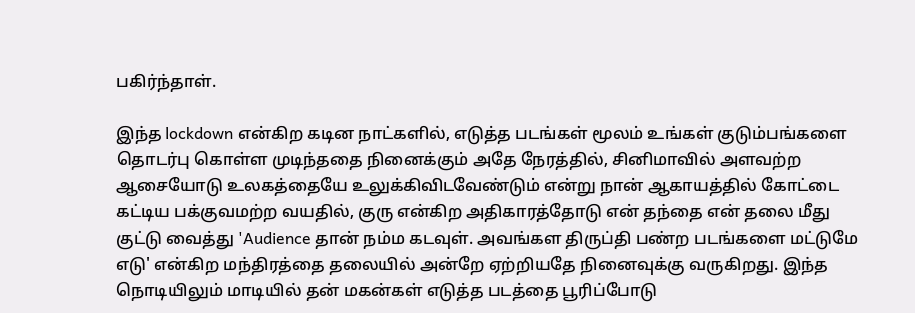பகிர்ந்தாள்.

இந்த lockdown என்கிற கடின நாட்களில், எடுத்த படங்கள் மூலம் உங்கள் குடும்பங்களை தொடர்பு கொள்ள முடிந்ததை நினைக்கும் அதே நேரத்தில், சினிமாவில் அளவற்ற ஆசையோடு உலகத்தையே உலுக்கிவிடவேண்டும் என்று நான் ஆகாயத்தில் கோட்டை கட்டிய பக்குவமற்ற வயதில், குரு என்கிற அதிகாரத்தோடு என் தந்தை என் தலை மீது குட்டு வைத்து 'Audience தான் நம்ம கடவுள். அவங்கள திருப்தி பண்ற படங்களை மட்டுமே எடு' என்கிற மந்திரத்தை தலையில் அன்றே ஏற்றியதே நினைவுக்கு வருகிறது. இந்த நொடியிலும் மாடியில் தன் மகன்கள் எடுத்த படத்தை பூரிப்போடு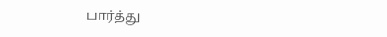பார்த்து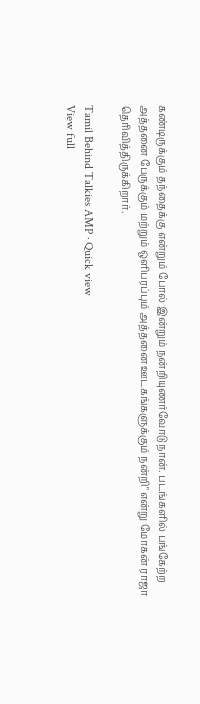கண்டிருக்கும் தந்தைக்கு என்றும் போல் இன்றும் நன்றியுணர்வோடு நான். படங்களில் பங்கேற்ற அத்தனை பேருக்கும் மற்றும் ஒளிபரப்பும் அத்தனை ஊடகங்களுக்கும் நன்றி" என்று மோகன் ராஜா தெரிவித்திருக்கிறார்.

Tamil Behind Talkies AMP · Quick view
View full